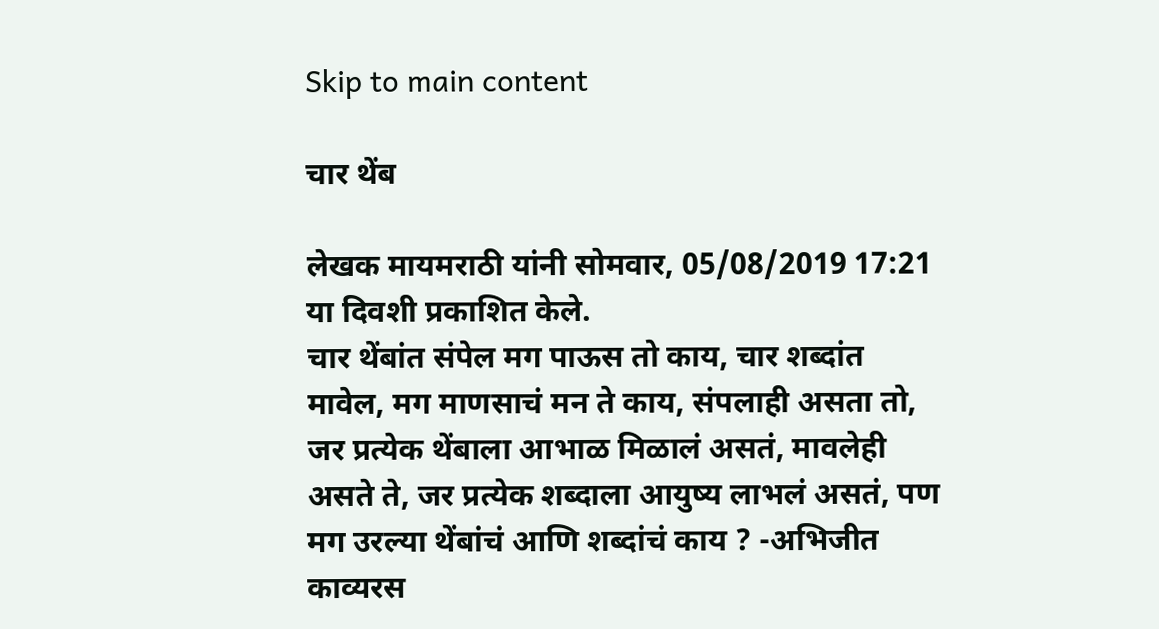Skip to main content

चार थेंब

लेखक मायमराठी यांनी सोमवार, 05/08/2019 17:21 या दिवशी प्रकाशित केले.
चार थेंबांत संपेल मग पाऊस तो काय, चार शब्दांत मावेल, मग माणसाचं मन ते काय, संपलाही असता तो, जर प्रत्येक थेंबाला आभाळ मिळालं असतं, मावलेही असते ते, जर प्रत्येक शब्दाला आयुष्य लाभलं असतं, पण मग उरल्या थेंबांचं आणि शब्दांचं काय ? -अभिजीत
काव्यरस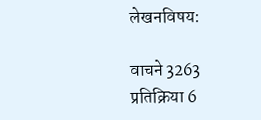लेखनविषय:

वाचने 3263
प्रतिक्रिया 6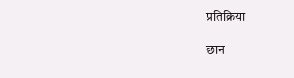प्रतिक्रिया

छान